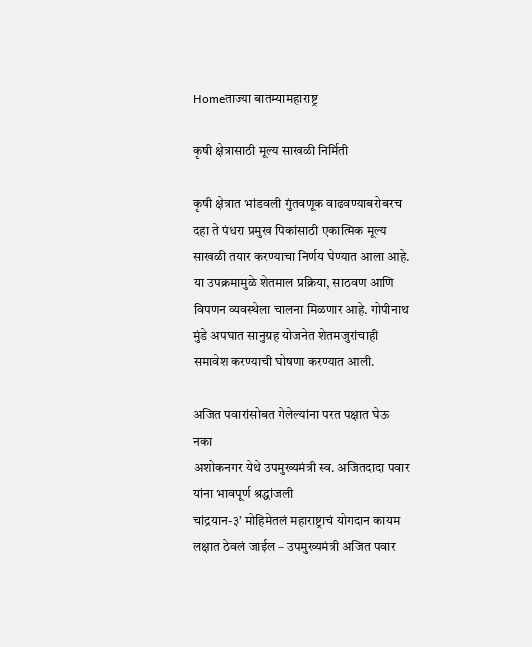Homeताज्या बातम्यामहाराष्ट्र

कृषी क्षेत्रासाठी मूल्य साखळी निर्मिती

कृषी क्षेत्रात भांडवली गुंतवणूक वाढवण्याबरोबरच दहा ते पंधरा प्रमुख पिकांसाठी एकात्मिक मूल्य साखळी तयार करण्याचा निर्णय घेण्यात आला आहे. या उपक्रमामुळे शेतमाल प्रक्रिया, साठवण आणि विपणन व्यवस्थेला चालना मिळणार आहे. गोपीनाथ मुंडे अपघात सानुग्रह योजनेत शेतमजुरांचाही समावेश करण्याची घोषणा करण्यात आली.

अजित पवारांसोबत गेलेल्यांना परत पक्षात घेऊ नका
अशोकनगर येथे उपमुख्यमंत्री स्व. अजितदादा पवार यांना भावपूर्ण श्रद्धांजली
चांद्रयान-३’ मोहिमेतलं महाराष्ट्राचं योगदान कायम लक्षात ठेवलं जाईल – उपमुख्यमंत्री अजित पवार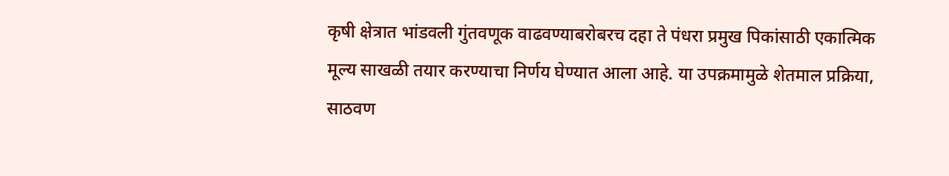कृषी क्षेत्रात भांडवली गुंतवणूक वाढवण्याबरोबरच दहा ते पंधरा प्रमुख पिकांसाठी एकात्मिक मूल्य साखळी तयार करण्याचा निर्णय घेण्यात आला आहे. या उपक्रमामुळे शेतमाल प्रक्रिया, साठवण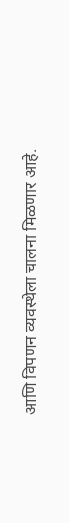आणि विपणन व्यवस्थेला चालना मिळणार आहे.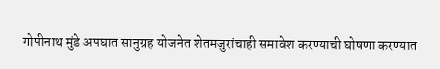गोपीनाथ मुंडे अपघात सानुग्रह योजनेत शेतमजुरांचाही समावेश करण्याची घोषणा करण्यात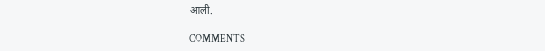आली.

COMMENTS